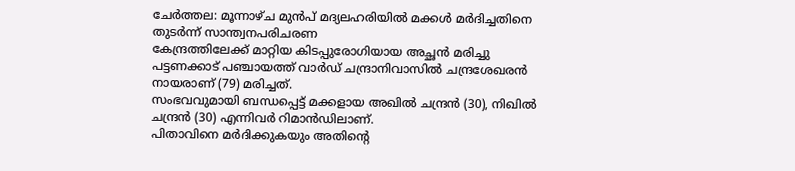ചേർത്തല: മൂന്നാഴ്ച മുൻപ് മദ്യലഹരിയിൽ മക്കൾ മർദിച്ചതിനെ തുടർന്ന് സാന്ത്വനപരിചരണ
കേന്ദ്രത്തിലേക്ക് മാറ്റിയ കിടപ്പുരോഗിയായ അച്ഛൻ മരിച്ചു
പട്ടണക്കാട് പഞ്ചായത്ത് വാർഡ് ചന്ദ്രാനിവാസിൽ ചന്ദ്രശേഖരൻ നായരാണ് (79) മരിച്ചത്.
സംഭവവുമായി ബന്ധപ്പെട്ട് മക്കളായ അഖിൽ ചന്ദ്രൻ (30), നിഖിൽ ചന്ദ്രൻ (30) എന്നിവർ റിമാൻഡിലാണ്.
പിതാവിനെ മർദിക്കുകയും അതിന്റെ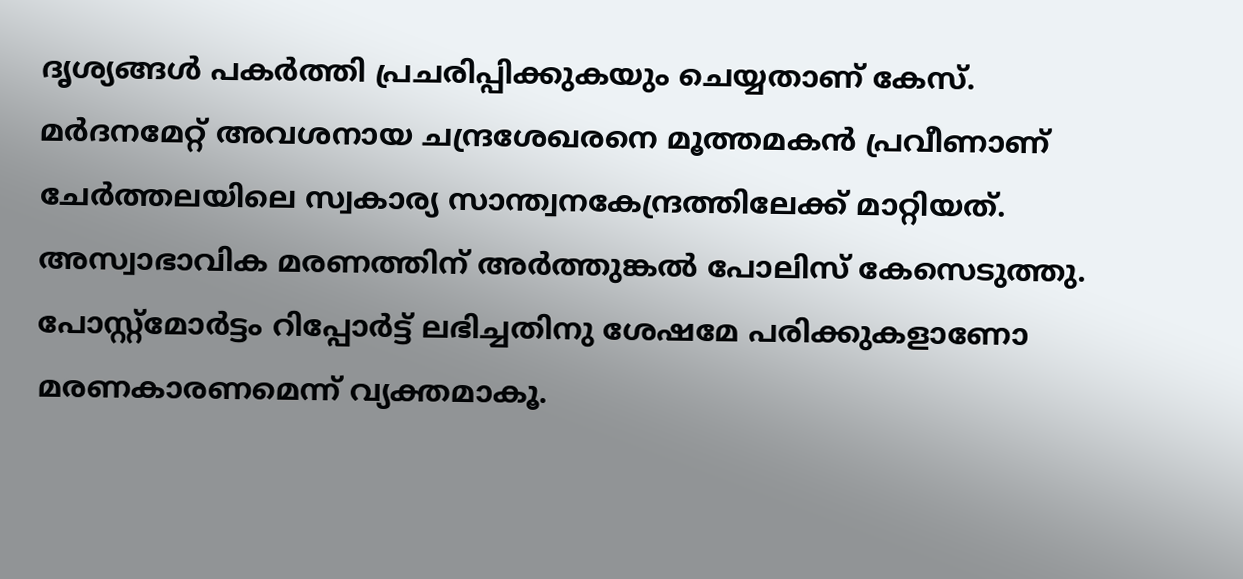ദൃശ്യങ്ങൾ പകർത്തി പ്രചരിപ്പിക്കുകയും ചെയ്യതാണ് കേസ്.
മർദനമേറ്റ് അവശനായ ചന്ദ്രശേഖരനെ മൂത്തമകൻ പ്രവീണാണ് ചേർത്തലയിലെ സ്വകാര്യ സാന്ത്വനകേന്ദ്രത്തിലേക്ക് മാറ്റിയത്. അസ്വാഭാവിക മരണത്തിന് അർത്തുങ്കൽ പോലിസ് കേസെടുത്തു. പോസ്റ്റ്മോർട്ടം റിപ്പോർട്ട് ലഭിച്ചതിനു ശേഷമേ പരിക്കുകളാണോ മരണകാരണമെന്ന് വ്യക്തമാകൂ.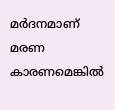മർദനമാണ് മരണ കാരണമെങ്കിൽ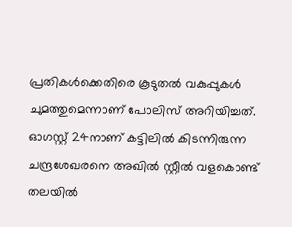പ്രതികൾക്കെതിരെ കൂടുതൽ വകുപ്പുകൾ ചുമത്തുമെന്നാണ് പോലിസ് അറിയിച്ചത്.
ഓഗസ്റ്റ് 24നാണ് കട്ടിലിൽ കിടന്നിരുന്ന ചന്ദ്രശേഖരനെ അഖിൽ സ്റ്റീൽ വളകൊണ്ട് തലയിൽ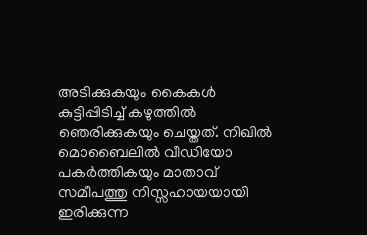അടിക്കുകയും കൈകൾ കുട്ടിപ്പിടിച്ച് കഴുത്തിൽ ഞെരിക്കുകയും ചെയ്തത്. നിഖിൽ മൊബൈലിൽ വീഡിയോ പകർത്തികയും മാതാവ് സമീപത്തു നിസ്സഹായയായി ഇരിക്കുന്ന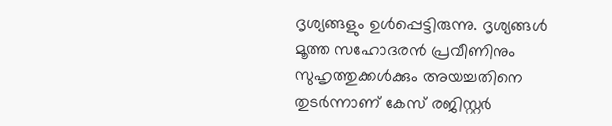ദൃശ്യങ്ങളും ഉൾപ്പെട്ടിരുന്നു. ദൃശ്യങ്ങൾ മൂത്ത സഹോദരൻ പ്രവീണിനും സുഹൃത്തുക്കൾക്കും അയച്ചതിനെ തുടർന്നാണ് കേസ് രജിസ്റ്റർ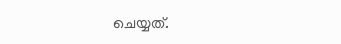ചെയ്യത്.